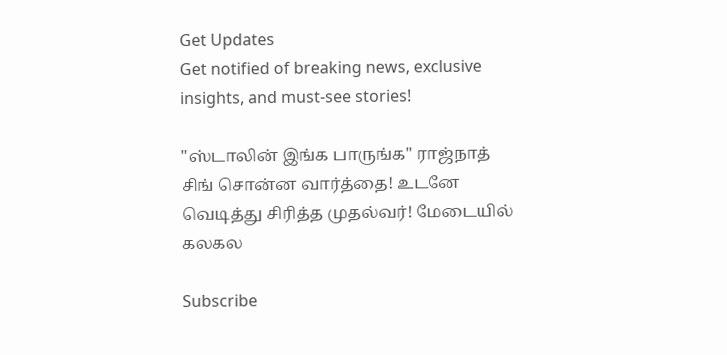Get Updates
Get notified of breaking news, exclusive insights, and must-see stories!

"ஸ்டாலின் இங்க பாருங்க" ராஜ்நாத் சிங் சொன்ன வார்த்தை! உடனே வெடித்து சிரித்த முதல்வர்! மேடையில் கலகல

Subscribe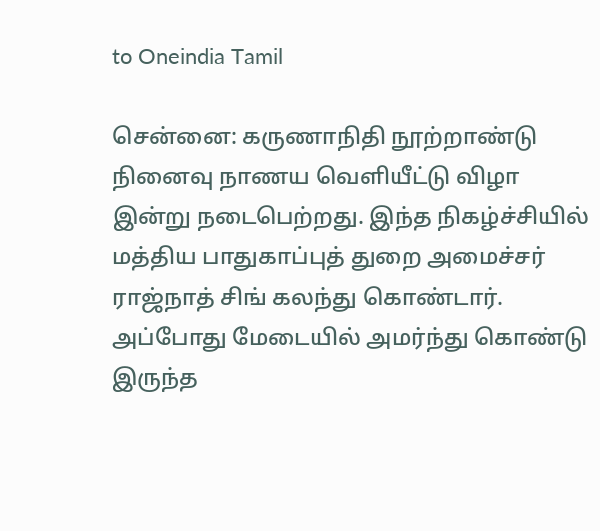to Oneindia Tamil

சென்னை: கருணாநிதி நூற்றாண்டு நினைவு நாணய வெளியீட்டு விழா இன்று நடைபெற்றது. இந்த நிகழ்ச்சியில் மத்திய பாதுகாப்புத் துறை அமைச்சர் ராஜ்நாத் சிங் கலந்து கொண்டார். அப்போது மேடையில் அமர்ந்து கொண்டு இருந்த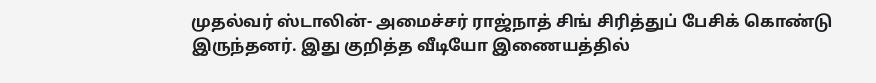முதல்வர் ஸ்டாலின்- அமைச்சர் ராஜ்நாத் சிங் சிரித்துப் பேசிக் கொண்டு இருந்தனர். இது குறித்த வீடியோ இணையத்தில்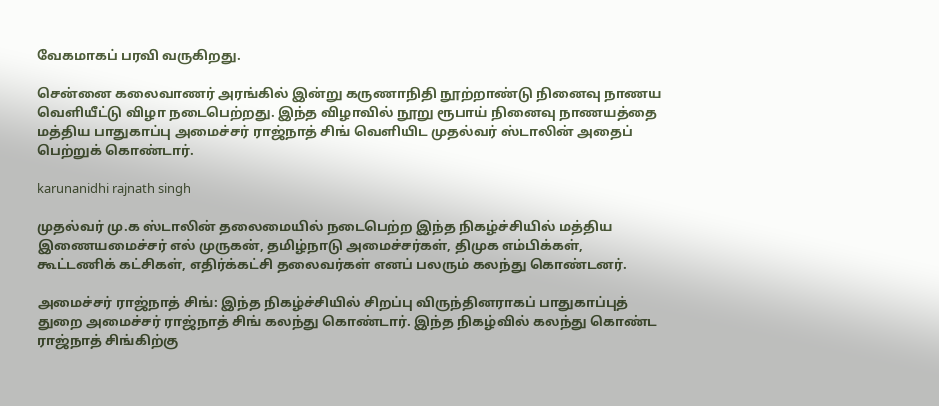வேகமாகப் பரவி வருகிறது.

சென்னை கலைவாணர் அரங்கில் இன்று கருணாநிதி நூற்றாண்டு நினைவு நாணய வெளியீட்டு விழா நடைபெற்றது. இந்த விழாவில் நூறு ரூபாய் நினைவு நாணயத்தை மத்திய பாதுகாப்பு அமைச்சர் ராஜ்நாத் சிங் வெளியிட முதல்வர் ஸ்டாலின் அதைப் பெற்றுக் கொண்டார்.

karunanidhi rajnath singh

முதல்வர் மு.க ஸ்டாலின் தலைமையில் நடைபெற்ற இந்த நிகழ்ச்சியில் மத்திய இணையமைச்சர் எல் முருகன், தமிழ்நாடு அமைச்சர்கள், திமுக எம்பிக்கள், கூட்டணிக் கட்சிகள், எதிர்க்கட்சி தலைவர்கள் எனப் பலரும் கலந்து கொண்டனர்.

அமைச்சர் ராஜ்நாத் சிங்: இந்த நிகழ்ச்சியில் சிறப்பு விருந்தினராகப் பாதுகாப்புத் துறை அமைச்சர் ராஜ்நாத் சிங் கலந்து கொண்டார். இந்த நிகழ்வில் கலந்து கொண்ட ராஜ்நாத் சிங்கிற்கு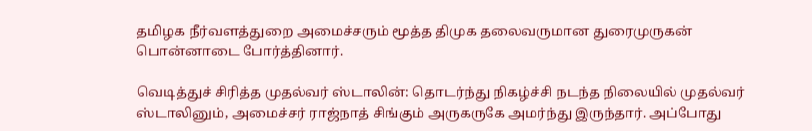தமிழக நீர்வளத்துறை அமைச்சரும் மூத்த திமுக தலைவருமான துரைமுருகன் பொன்னாடை போர்த்தினார்.

வெடித்துச் சிரித்த முதல்வர் ஸ்டாலின்: தொடர்ந்து நிகழ்ச்சி நடந்த நிலையில் முதல்வர் ஸ்டாலினும், அமைச்சர் ராஜ்நாத் சிங்கும் அருகருகே அமர்ந்து இருந்தார். அப்போது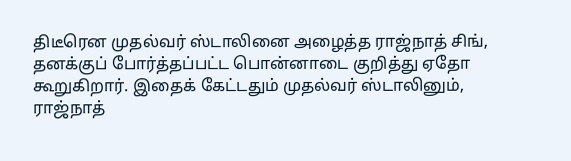திடீரென முதல்வர் ஸ்டாலினை அழைத்த ராஜ்நாத் சிங், தனக்குப் போர்த்தப்பட்ட பொன்னாடை குறித்து ஏதோ கூறுகிறார். இதைக் கேட்டதும் முதல்வர் ஸ்டாலினும், ராஜ்நாத்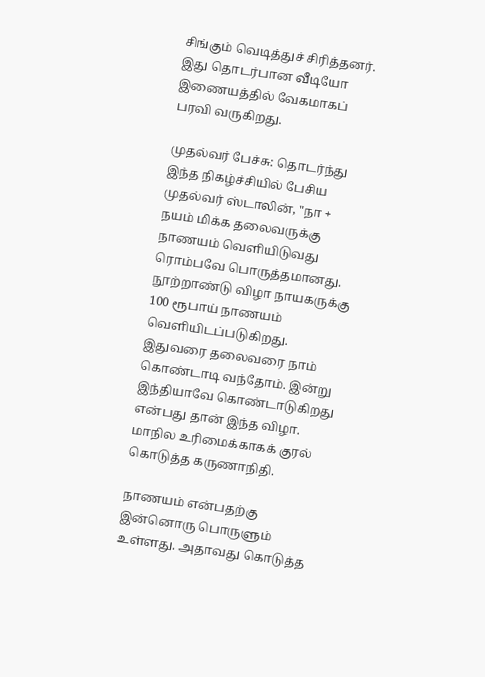சிங்கும் வெடித்துச் சிரித்தனர். இது தொடர்பான வீடியோ இணையத்தில் வேகமாகப் பரவி வருகிறது.

முதல்வர் பேச்சு: தொடர்ந்து இந்த நிகழ்ச்சியில் பேசிய முதல்வர் ஸ்டாலின், "நா + நயம் மிக்க தலைவருக்கு நாணயம் வெளியிடுவது ரொம்பவே பொருத்தமானது. நூற்றாண்டு விழா நாயகருக்கு 100 ரூபாய் நாணயம் வெளியிடப்படுகிறது. இதுவரை தலைவரை நாம் கொண்டாடி வந்தோம். இன்று இந்தியாவே கொண்டாடுகிறது என்பது தான் இந்த விழா. மாநில உரிமைக்காகக் குரல் கொடுத்த கருணாநிதி.

நாணயம் என்பதற்கு இன்னொரு பொருளும் உள்ளது. அதாவது கொடுத்த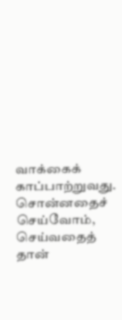வாக்கைக் காப்பாற்றுவது. சொன்னதைச் செய்வோம், செய்வதைத் தான்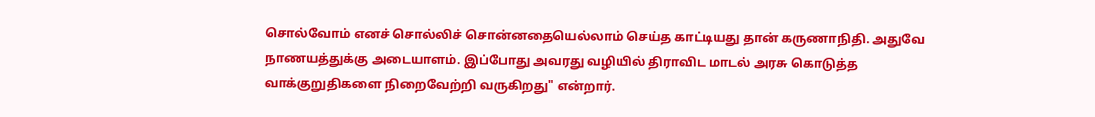சொல்வோம் எனச் சொல்லிச் சொன்னதையெல்லாம் செய்த காட்டியது தான் கருணாநிதி. அதுவே நாணயத்துக்கு அடையாளம். இப்போது அவரது வழியில் திராவிட மாடல் அரசு கொடுத்த வாக்குறுதிகளை நிறைவேற்றி வருகிறது" என்றார்.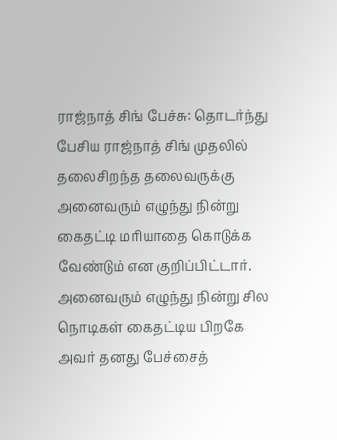ராஜ்நாத் சிங் பேச்சு: தொடர்ந்து பேசிய ராஜ்நாத் சிங் முதலில் தலைசிறந்த தலைவருக்கு அனைவரும் எழுந்து நின்று கைதட்டி மரியாதை கொடுக்க வேண்டும் என குறிப்பிட்டார். அனைவரும் எழுந்து நின்று சில நொடிகள் கைதட்டிய பிறகே அவர் தனது பேச்சைத்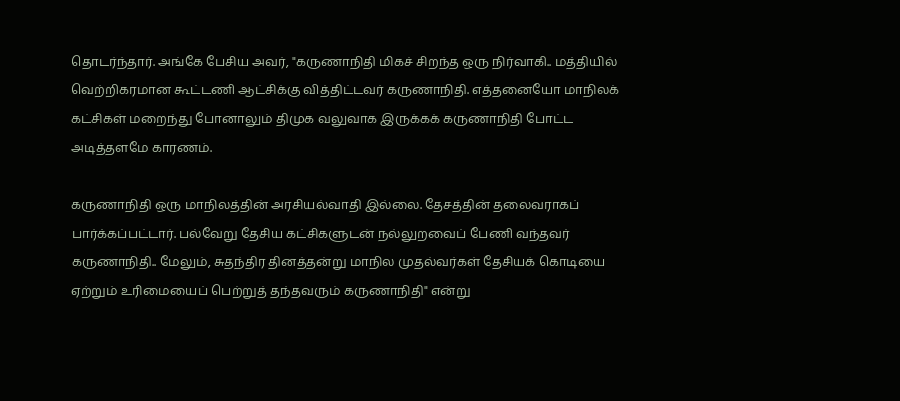தொடர்ந்தார். அங்கே பேசிய அவர், "கருணாநிதி மிகச் சிறந்த ஒரு நிர்வாகி.. மத்தியில் வெற்றிகரமான கூட்டணி ஆட்சிக்கு வித்திட்டவர் கருணாநிதி. எத்தனையோ மாநிலக் கட்சிகள் மறைந்து போனாலும் திமுக வலுவாக இருக்கக் கருணாநிதி போட்ட அடித்தளமே காரணம்.

கருணாநிதி ஒரு மாநிலத்தின் அரசியல்வாதி இல்லை. தேசத்தின் தலைவராகப் பார்க்கப்பட்டார். பல்வேறு தேசிய கட்சிகளுடன் நல்லுறவைப் பேணி வந்தவர் கருணாநிதி.. மேலும், சுதந்திர தினத்தன்று மாநில முதல்வர்கள் தேசியக் கொடியை ஏற்றும் உரிமையைப் பெற்றுத் தந்தவரும் கருணாநிதி" என்று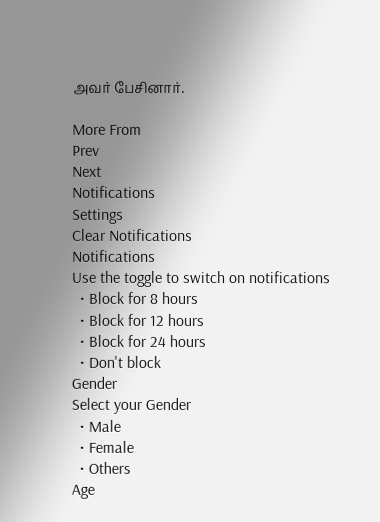அவர் பேசினார்.

More From
Prev
Next
Notifications
Settings
Clear Notifications
Notifications
Use the toggle to switch on notifications
  • Block for 8 hours
  • Block for 12 hours
  • Block for 24 hours
  • Don't block
Gender
Select your Gender
  • Male
  • Female
  • Others
Age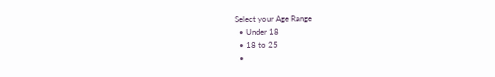Select your Age Range
  • Under 18
  • 18 to 25
  •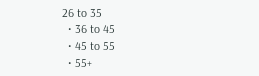26 to 35
  • 36 to 45
  • 45 to 55
  • 55+